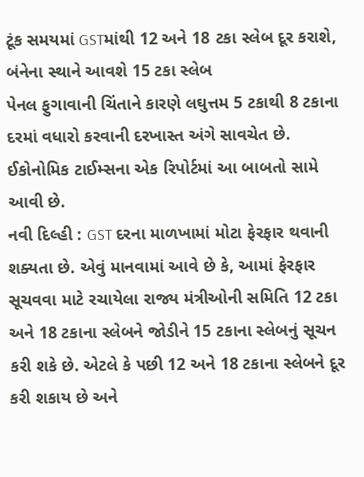ટૂંક સમયમાં GSTમાંથી 12 અને 18 ટકા સ્લેબ દૂર કરાશે, બંનેના સ્થાને આવશે 15 ટકા સ્લેબ
પેનલ ફુગાવાની ચિંતાને કારણે લઘુત્તમ 5 ટકાથી 8 ટકાના દરમાં વધારો કરવાની દરખાસ્ત અંગે સાવચેત છે. ઈકોનોમિક ટાઈમ્સના એક રિપોર્ટમાં આ બાબતો સામે આવી છે.
નવી દિલ્હી : GST દરના માળખામાં મોટા ફેરફાર થવાની શક્યતા છે. એવું માનવામાં આવે છે કે, આમાં ફેરફાર સૂચવવા માટે રચાયેલા રાજ્ય મંત્રીઓની સમિતિ 12 ટકા અને 18 ટકાના સ્લેબને જોડીને 15 ટકાના સ્લેબનું સૂચન કરી શકે છે. એટલે કે પછી 12 અને 18 ટકાના સ્લેબને દૂર કરી શકાય છે અને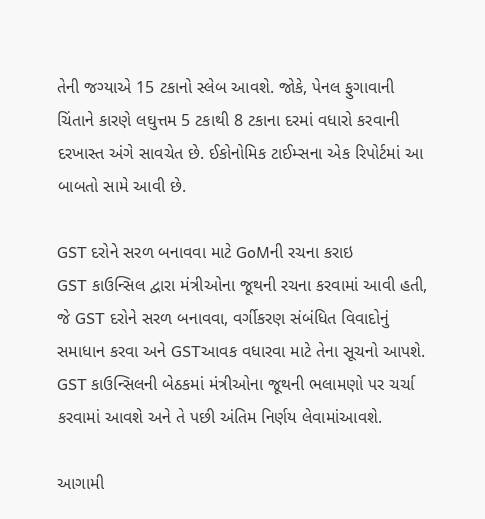તેની જગ્યાએ 15 ટકાનો સ્લેબ આવશે. જોકે, પેનલ ફુગાવાની ચિંતાને કારણે લઘુત્તમ 5 ટકાથી 8 ટકાના દરમાં વધારો કરવાની દરખાસ્ત અંગે સાવચેત છે. ઈકોનોમિક ટાઈમ્સના એક રિપોર્ટમાં આ બાબતો સામે આવી છે.

GST દરોને સરળ બનાવવા માટે GoMની રચના કરાઇ
GST કાઉન્સિલ દ્વારા મંત્રીઓના જૂથની રચના કરવામાં આવી હતી, જે GST દરોને સરળ બનાવવા, વર્ગીકરણ સંબંધિત વિવાદોનું સમાધાન કરવા અને GSTઆવક વધારવા માટે તેના સૂચનો આપશે. GST કાઉન્સિલની બેઠકમાં મંત્રીઓના જૂથની ભલામણો પર ચર્ચા કરવામાં આવશે અને તે પછી અંતિમ નિર્ણય લેવામાંઆવશે.

આગામી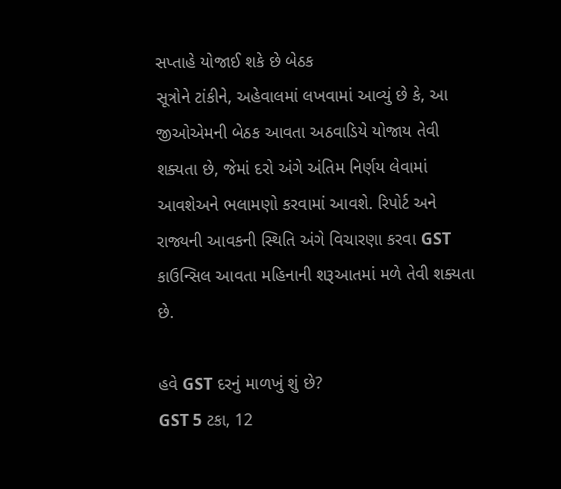સપ્તાહે યોજાઈ શકે છે બેઠક
સૂત્રોને ટાંકીને, અહેવાલમાં લખવામાં આવ્યું છે કે, આ જીઓએમની બેઠક આવતા અઠવાડિયે યોજાય તેવી શક્યતા છે, જેમાં દરો અંગે અંતિમ નિર્ણય લેવામાં આવશેઅને ભલામણો કરવામાં આવશે. રિપોર્ટ અને રાજ્યની આવકની સ્થિતિ અંગે વિચારણા કરવા GST કાઉન્સિલ આવતા મહિનાની શરૂઆતમાં મળે તેવી શક્યતા છે.

હવે GST દરનું માળખું શું છે?
GST 5 ટકા, 12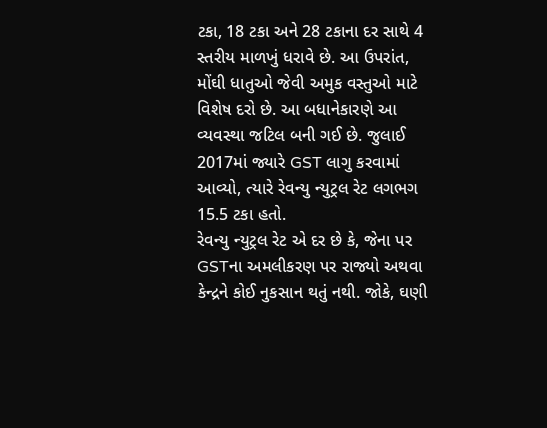ટકા, 18 ટકા અને 28 ટકાના દર સાથે 4 સ્તરીય માળખું ધરાવે છે. આ ઉપરાંત, મોંઘી ધાતુઓ જેવી અમુક વસ્તુઓ માટે વિશેષ દરો છે. આ બધાનેકારણે આ વ્યવસ્થા જટિલ બની ગઈ છે. જુલાઈ 2017માં જ્યારે GST લાગુ કરવામાં આવ્યો, ત્યારે રેવન્યુ ન્યુટ્રલ રેટ લગભગ 15.5 ટકા હતો.
રેવન્યુ ન્યુટ્રલ રેટ એ દર છે કે, જેના પર GSTના અમલીકરણ પર રાજ્યો અથવા કેન્દ્રને કોઈ નુકસાન થતું નથી. જોકે, ઘણી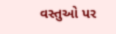વસ્તુઓ પર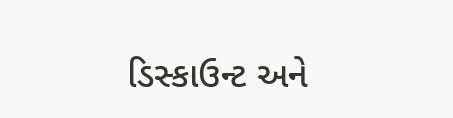ડિસ્કાઉન્ટ અને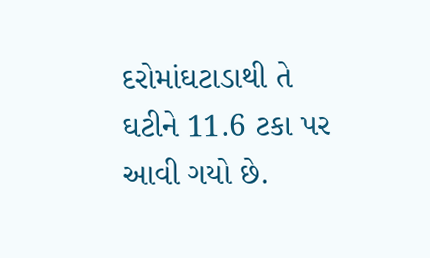દરોમાંઘટાડાથી તે ઘટીને 11.6 ટકા પર આવી ગયો છે.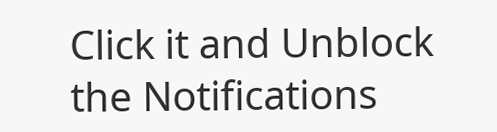Click it and Unblock the Notifications